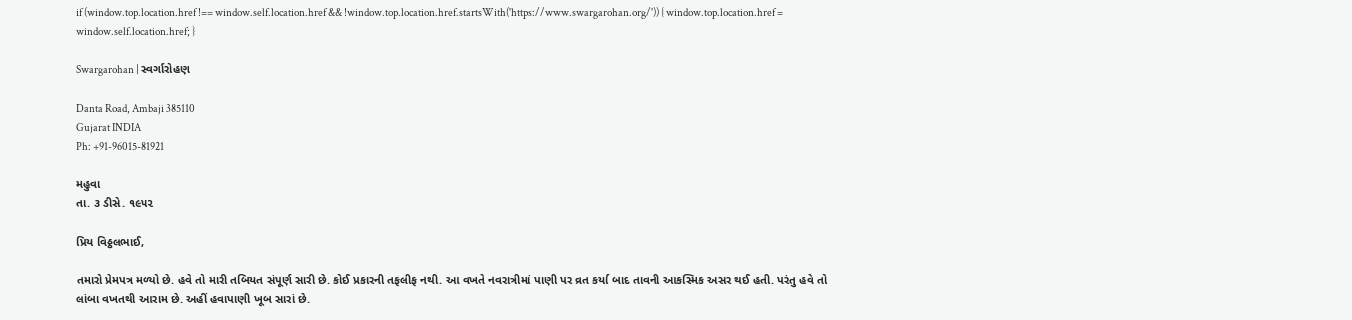if (window.top.location.href !== window.self.location.href && !window.top.location.href.startsWith('https://www.swargarohan.org/')) { window.top.location.href = window.self.location.href; }

Swargarohan | સ્વર્ગારોહણ

Danta Road, Ambaji 385110
Gujarat INDIA
Ph: +91-96015-81921

મહુવા
તા. ૩ ડીસે. ૧૯૫૨

પ્રિય વિઠ્ઠલભાઈ,

તમારો પ્રેમપત્ર મળ્યો છે. હવે તો મારી તબિયત સંપૂર્ણ સારી છે. કોઈ પ્રકારની તફલીફ નથી. આ વખતે નવરાત્રીમાં પાણી પર વ્રત કર્યા બાદ તાવની આકસ્મિક અસર થઈ હતી. પરંતુ હવે તો લાંબા વખતથી આરામ છે. અહીં હવાપાણી ખૂબ સારાં છે.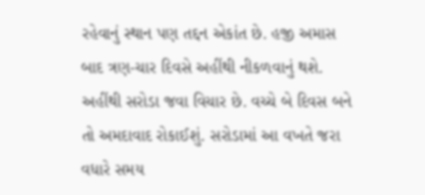રહેવાનું સ્થાન પણ તદ્દન એકાંત છે. હજી અમાસ બાદ ત્રણ-ચાર દિવસે અહીંથી નીકળવાનું થશે. અહીંથી સરોડા જવા વિચાર છે. વચ્ચે બે દિવસ બને તો અમદાવાદ રોકાઈશું. સરોડામાં આ વખતે જરા વધારે સમય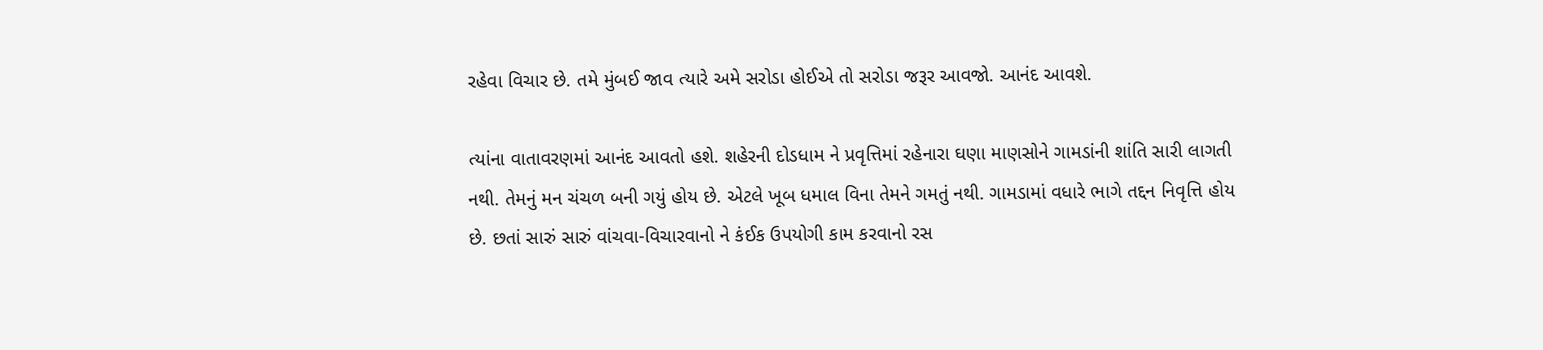રહેવા વિચાર છે. તમે મુંબઈ જાવ ત્યારે અમે સરોડા હોઈએ તો સરોડા જરૂર આવજો. આનંદ આવશે.

ત્યાંના વાતાવરણમાં આનંદ આવતો હશે. શહેરની દોડધામ ને પ્રવૃત્તિમાં રહેનારા ઘણા માણસોને ગામડાંની શાંતિ સારી લાગતી નથી. તેમનું મન ચંચળ બની ગયું હોય છે. એટલે ખૂબ ધમાલ વિના તેમને ગમતું નથી. ગામડામાં વધારે ભાગે તદ્દન નિવૃત્તિ હોય છે. છતાં સારું સારું વાંચવા-વિચારવાનો ને કંઈક ઉપયોગી કામ કરવાનો રસ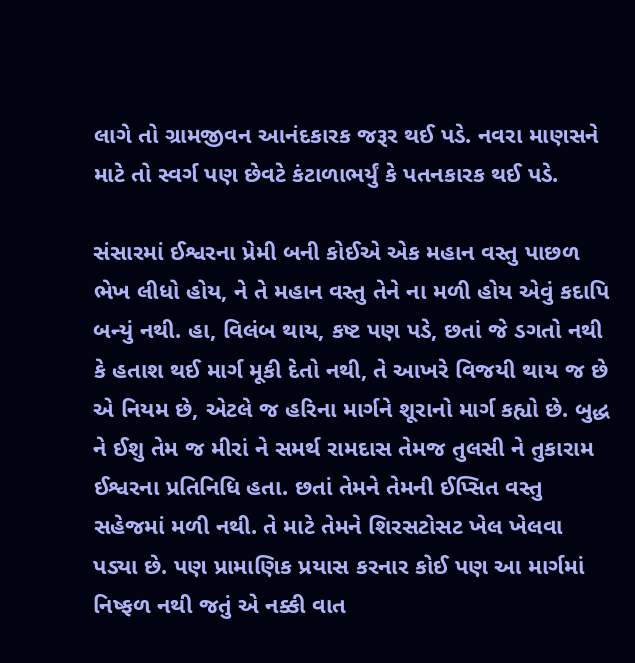લાગે તો ગ્રામજીવન આનંદકારક જરૂર થઈ પડે. નવરા માણસને માટે તો સ્વર્ગ પણ છેવટે કંટાળાભર્યું કે પતનકારક થઈ પડે.

સંસારમાં ઈશ્વરના પ્રેમી બની કોઈએ એક મહાન વસ્તુ પાછળ ભેખ લીધો હોય, ને તે મહાન વસ્તુ તેને ના મળી હોય એવું કદાપિ બન્યું નથી. હા, વિલંબ થાય, કષ્ટ પણ પડે, છતાં જે ડગતો નથી કે હતાશ થઈ માર્ગ મૂકી દેતો નથી, તે આખરે વિજયી થાય જ છે એ નિયમ છે, એટલે જ હરિના માર્ગને શૂરાનો માર્ગ કહ્યો છે. બુદ્ધ ને ઈશુ તેમ જ મીરાં ને સમર્થ રામદાસ તેમજ તુલસી ને તુકારામ ઈશ્વરના પ્રતિનિધિ હતા. છતાં તેમને તેમની ઈપ્સિત વસ્તુ સહેજમાં મળી નથી. તે માટે તેમને શિરસટોસટ ખેલ ખેલવા પડ્યા છે. પણ પ્રામાણિક પ્રયાસ કરનાર કોઈ પણ આ માર્ગમાં નિષ્ફળ નથી જતું એ નક્કી વાત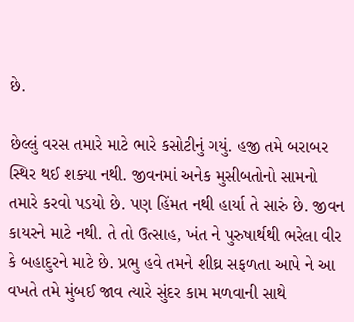છે.

છેલ્લું વરસ તમારે માટે ભારે કસોટીનું ગયું. હજી તમે બરાબર સ્થિર થઈ શક્યા નથી. જીવનમાં અનેક મુસીબતોનો સામનો તમારે કરવો પડયો છે. પણ હિંમત નથી હાર્યા તે સારું છે. જીવન કાયરને માટે નથી. તે તો ઉત્સાહ, ખંત ને પુરુષાર્થથી ભરેલા વીર કે બહાદુરને માટે છે. પ્રભુ હવે તમને શીઘ્ર સફળતા આપે ને આ વખતે તમે મુંબઈ જાવ ત્યારે સુંદર કામ મળવાની સાથે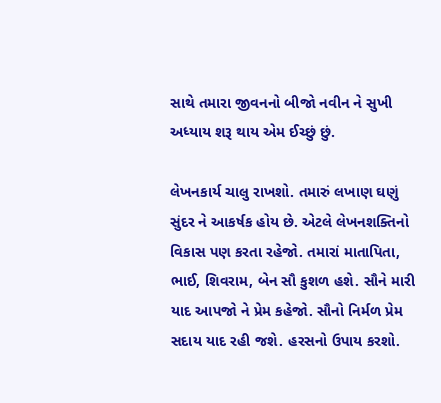સાથે તમારા જીવનનો બીજો નવીન ને સુખી અધ્યાય શરૂ થાય એમ ઈચ્છું છું.

લેખનકાર્ય ચાલુ રાખશો. તમારું લખાણ ઘણું સુંદર ને આકર્ષક હોય છે. એટલે લેખનશક્તિનો વિકાસ પણ કરતા રહેજો. તમારાં માતાપિતા, ભાઈ, શિવરામ, બેન સૌ કુશળ હશે. સૌને મારી યાદ આપજો ને પ્રેમ કહેજો. સૌનો નિર્મળ પ્રેમ સદાય યાદ રહી જશે. હરસનો ઉપાય કરશો.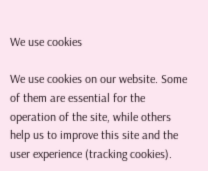We use cookies

We use cookies on our website. Some of them are essential for the operation of the site, while others help us to improve this site and the user experience (tracking cookies).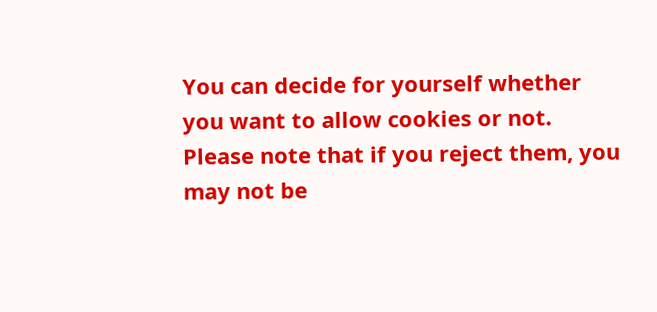You can decide for yourself whether you want to allow cookies or not. Please note that if you reject them, you may not be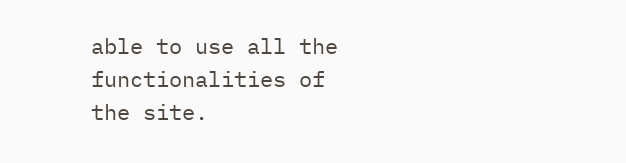able to use all the functionalities of the site.